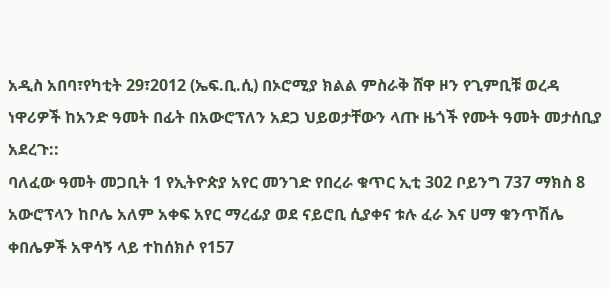አዲስ አበባ፣የካቲት 29፣2012 (ኤፍ.ቢ.ሲ) በኦሮሚያ ክልል ምስራቅ ሸዋ ዞን የጊምቢቹ ወረዳ ነዋሪዎች ከአንድ ዓመት በፊት በአውሮፕለን አደጋ ህይወታቸውን ላጡ ዜጎች የሙት ዓመት መታሰቢያ አደረጉ::
ባለፈው ዓመት መጋቢት 1 የኢትዮጵያ አየር መንገድ የበረራ ቁጥር ኢቲ 302 ቦይንግ 737 ማክስ 8 አውሮፕላን ከቦሌ አለም አቀፍ አየር ማረፊያ ወደ ናይሮቢ ሲያቀና ቱሉ ፈራ እና ሀማ ቁንጥሽሌ ቀበሌዎች አዋሳኝ ላይ ተከሰክሶ የ157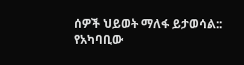ሰዎች ህይወት ማለፋ ይታወሳል::
የአካባቢው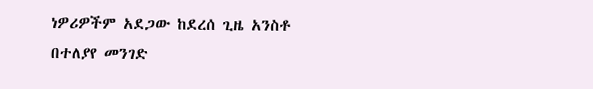ነዎሪዎችም አደጋው ከደረሰ ጊዜ አንስቶ በተለያየ መንገድ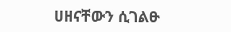ሀዘናቸውን ሲገልፁ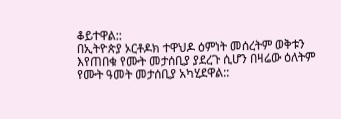ቆይተዋል::
በኢትዮጵያ ኦርቶዶክ ተዋህዶ ዕምነት መሰረትም ወቅቱን እየጠበቁ የሙት መታሰቢያ ያደረጉ ሲሆን በዛሬው ዕለትም የሙት ዓመት መታሰቢያ አካሂደዋል::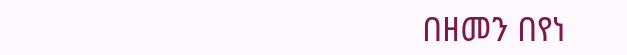በዘመን በየነ